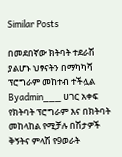Similar Posts

በመደበኛው ክትባት ተደራሽ ያልሆኑ ህፃናትን በማካካሻ ፕሮግራም መከተብ ተችሏል
Byadmin___ ሀገር አቀፍ የክትባት ፕሮግራም እና በክትባት መከላከል የሚቻሉ በሽታዎች ቅኝትና ምላሽ የ9ወራት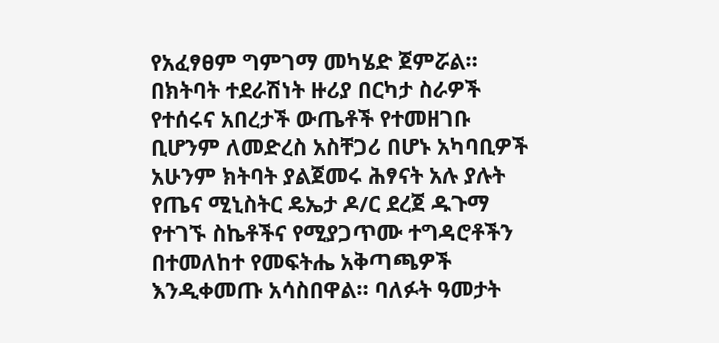የአፈፃፀም ግምገማ መካሄድ ጀምሯል። በክትባት ተደራሽነት ዙሪያ በርካታ ስራዎች የተሰሩና አበረታች ውጤቶች የተመዘገቡ ቢሆንም ለመድረስ አስቸጋሪ በሆኑ አካባቢዎች አሁንም ክትባት ያልጀመሩ ሕፃናት አሉ ያሉት የጤና ሚኒስትር ዴኤታ ዶ/ር ደረጀ ዱጉማ የተገኙ ስኬቶችና የሚያጋጥሙ ተግዳሮቶችን በተመለከተ የመፍትሔ አቅጣጫዎች እንዲቀመጡ አሳስበዋል። ባለፉት ዓመታት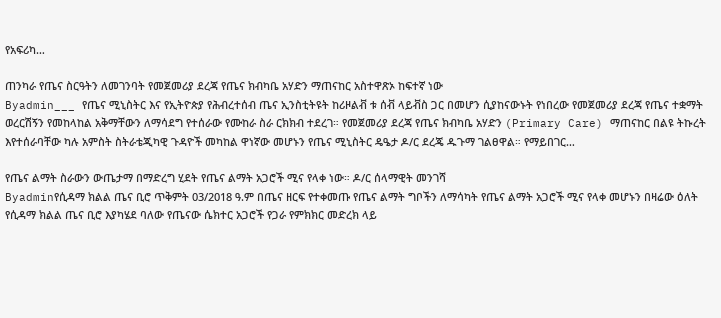የአፍሪካ…

ጠንካራ የጤና ስርዓትን ለመገንባት የመጀመሪያ ደረጃ የጤና ክብካቤ አሃድን ማጠናከር አስተዋጽኦ ከፍተኛ ነው
Byadmin___ የጤና ሚኒስትር እና የኢትዮጵያ የሕብረተሰብ ጤና ኢንስቲትዩት ከሪዞልቭ ቱ ሰቭ ላይቭስ ጋር በመሆን ሲያከናውኑት የነበረው የመጀመሪያ ደረጃ የጤና ተቋማት ወረርሽኝን የመከላከል አቅማቸውን ለማሳደግ የተሰራው የሙከራ ስራ ርክክብ ተደረገ። የመጀመሪያ ደረጃ የጤና ክብካቤ አሃድን (Primary Care) ማጠናከር በልዩ ትኩረት እየተሰራባቸው ካሉ አምስት ስትራቴጂካዊ ጉዳዮች መካከል ዋነኛው መሆኑን የጤና ሚኒስትር ዴዔታ ዶ/ር ደረጄ ዱጉማ ገልፀዋል። የማይበገር…

የጤና ልማት ስራውን ውጤታማ በማድረግ ሂደት የጤና ልማት አጋሮች ሚና የላቀ ነው። ዶ/ር ሰላማዊት መንገሻ
Byadminየሲዳማ ክልል ጤና ቢሮ ጥቅምት 03/2018 ዓ.ም በጤና ዘርፍ የተቀመጡ የጤና ልማት ግቦችን ለማሳካት የጤና ልማት አጋሮች ሚና የላቀ መሆኑን በዛሬው ዕለት የሲዳማ ክልል ጤና ቢሮ እያካሄደ ባለው የጤናው ሴክተር አጋሮች የጋራ የምክክር መድረክ ላይ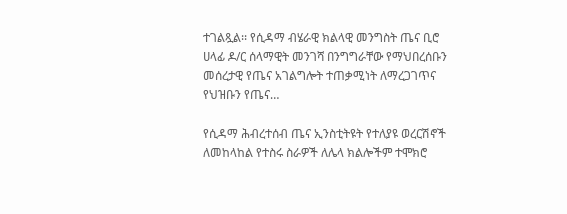ተገልጿል፡፡ የሲዳማ ብሄራዊ ክልላዊ መንግስት ጤና ቢሮ ሀላፊ ዶ/ር ሰላማዊት መንገሻ በንግግራቸው የማህበረሰቡን መሰረታዊ የጤና አገልግሎት ተጠቃሚነት ለማረጋገጥና የህዝቡን የጤና…

የሲዳማ ሕብረተሰብ ጤና ኢንስቲትዩት የተለያዩ ወረርሽኖች ለመከላከል የተስሩ ስራዎች ለሌላ ክልሎችም ተሞክሮ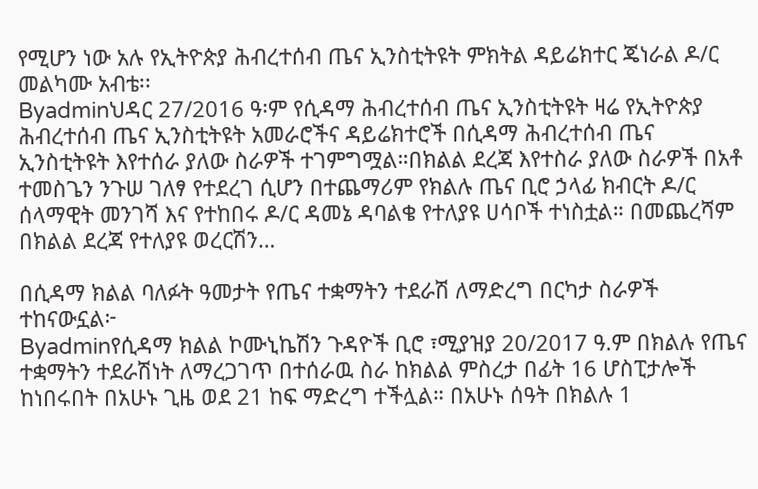የሚሆን ነው አሉ የኢትዮጵያ ሕብረተሰብ ጤና ኢንስቲትዩት ምክትል ዳይሬክተር ጄነራል ዶ/ር መልካሙ አብቴ፡፡
Byadminህዳር 27/2016 ዓ፡ም የሲዳማ ሕብረተሰብ ጤና ኢንስቲትዩት ዛሬ የኢትዮጵያ ሕብረተሰብ ጤና ኢንስቲትዩት አመራሮችና ዳይሬክተሮች በሲዳማ ሕብረተሰብ ጤና ኢንስቲትዩት እየተሰራ ያለው ስራዎች ተገምግሟል።በክልል ደረጃ እየተስራ ያለው ስራዎች በአቶ ተመስጌን ንጉሠ ገለፃ የተደረገ ሲሆን በተጨማሪም የክልሉ ጤና ቢሮ ኃላፊ ክብርት ዶ/ር ሰላማዊት መንገሻ እና የተከበሩ ዶ/ር ዳመኔ ዳባልቄ የተለያዩ ሀሳቦች ተነስቷል። በመጨረሻም በክልል ደረጃ የተለያዩ ወረርሽን…

በሲዳማ ክልል ባለፉት ዓመታት የጤና ተቋማትን ተደራሽ ለማድረግ በርካታ ስራዎች ተከናውኗል፦
Byadminየሲዳማ ክልል ኮሙኒኬሽን ጉዳዮች ቢሮ ፣ሚያዝያ 20/2017 ዓ.ም በክልሉ የጤና ተቋማትን ተደራሽነት ለማረጋገጥ በተሰራዉ ስራ ከክልል ምስረታ በፊት 16 ሆስፒታሎች ከነበሩበት በአሁኑ ጊዜ ወደ 21 ከፍ ማድረግ ተችሏል። በአሁኑ ሰዓት በክልሉ 1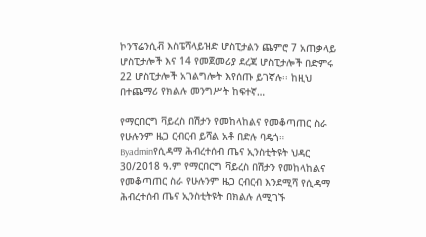ኮንፕሬንሲቭ እስፔሻላይዝድ ሆስፒታልን ጨምሮ 7 አጠቃላይ ሆስፒታሎች እና 14 የመጀመሪያ ደረጃ ሆስፒታሎች በድምሩ 22 ሆስፒታሎች አገልግሎት እየሰጡ ይገኛሉ፡፡ ከዚህ በተጨማሪ የክልሉ መንግሥት ከፍተኛ…

የማርበርግ ቫይረስ በሽታን የመከላከልና የመቆጣጠር ስራ የሁሉንም ዜጋ ርብርብ ይሻል አቶ በድሉ ባዴጎ።
Byadminየሲዳማ ሕብረተሰብ ጤና ኢንስቲትዩት ህዳር 30/2018 ዓ.ም የማርበርግ ቫይረስ በሽታን የመከላከልና የመቆጣጠር ስራ የሁሉንም ዜጋ ርብርብ እንደሚሻ የሲዳማ ሕብረተሰብ ጤና ኢንስቲትዩት በክልሉ ለሚገኙ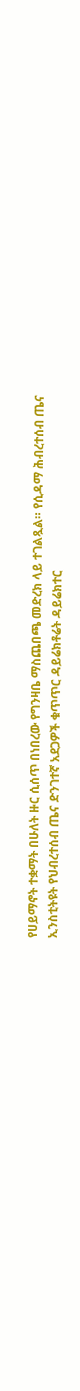የሀይማኖት ተቋማት በሁለት ዙር ሲሰጥ በነበረው የግንዛቤ ማስጨበጫ መድረክ ላይ ተገልጿል። የሲዳማ ሕብረተሰብ ጤና ኢንስቲትዩት የህብረተሰብ ጤና ድንገተኛ አደጋዎች ቁጥጥር ዳይሬክቶሬት ዳይሬክተር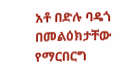አቶ በድሉ ባዴጎ በመልዕክታቸው የማርበርግ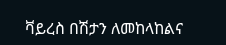ቫይረስ በሽታን ለመከላከልና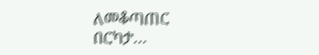ለመቆጣጠር በርካታ…